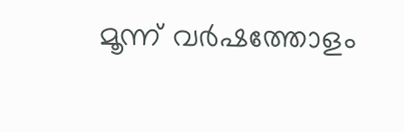മൂന്ന് വര്‍ഷത്തോളം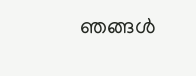ഞങ്ങള്‍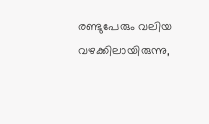രണ്ടുപേരും വലിയ വഴക്കിലായിരുന്നു,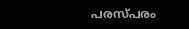പരസ്പരം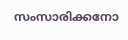സംസാരിക്കനോ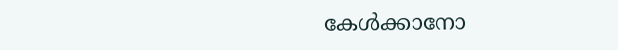കേള്‍ക്കാനോ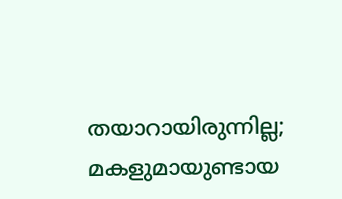തയാറായിരുന്നില്ല; മകളുമായുണ്ടായ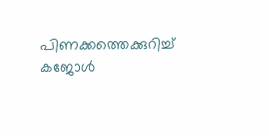പിണക്കത്തെക്കുറിച്ച് കജോള്‍